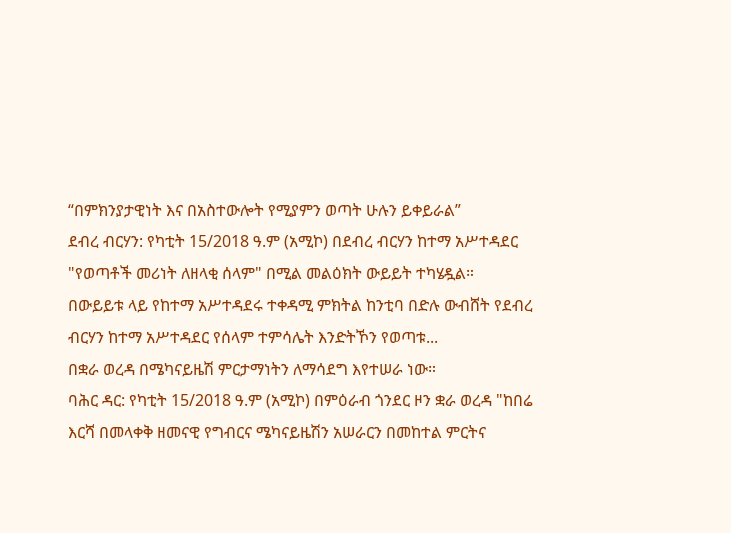“በምክንያታዊነት እና በአስተውሎት የሚያምን ወጣት ሁሉን ይቀይራል”
ደብረ ብርሃን: የካቲት 15/2018 ዓ.ም (አሚኮ) በደብረ ብርሃን ከተማ አሥተዳደር "የወጣቶች መሪነት ለዘላቂ ሰላም" በሚል መልዕክት ውይይት ተካሄዷል።
በውይይቱ ላይ የከተማ አሥተዳደሩ ተቀዳሚ ምክትል ከንቲባ በድሉ ውብሸት የደብረ ብርሃን ከተማ አሥተዳደር የሰላም ተምሳሌት እንድትኾን የወጣቱ...
በቋራ ወረዳ በሜካናይዜሽ ምርታማነትን ለማሳደግ እየተሠራ ነው።
ባሕር ዳር: የካቲት 15/2018 ዓ.ም (አሚኮ) በምዕራብ ጎንደር ዞን ቋራ ወረዳ "ከበሬ እርሻ በመላቀቅ ዘመናዊ የግብርና ሜካናይዜሽን አሠራርን በመከተል ምርትና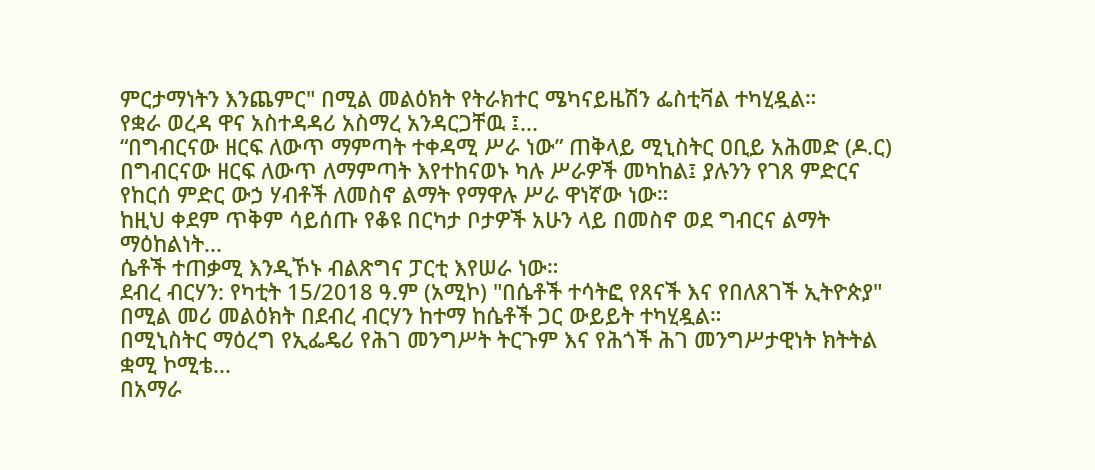ምርታማነትን እንጨምር" በሚል መልዕክት የትራክተር ሜካናይዜሽን ፌስቲቫል ተካሂዷል።
የቋራ ወረዳ ዋና አስተዳዳሪ አስማረ አንዳርጋቸዉ ፤...
“በግብርናው ዘርፍ ለውጥ ማምጣት ተቀዳሚ ሥራ ነው” ጠቅላይ ሚኒስትር ዐቢይ አሕመድ (ዶ.ር)
በግብርናው ዘርፍ ለውጥ ለማምጣት እየተከናወኑ ካሉ ሥራዎች መካከል፤ ያሉንን የገጸ ምድርና የከርሰ ምድር ውኃ ሃብቶች ለመስኖ ልማት የማዋሉ ሥራ ዋነኛው ነው።
ከዚህ ቀደም ጥቅም ሳይሰጡ የቆዩ በርካታ ቦታዎች አሁን ላይ በመስኖ ወደ ግብርና ልማት ማዕከልነት...
ሴቶች ተጠቃሚ እንዲኾኑ ብልጽግና ፓርቲ እየሠራ ነው።
ደብረ ብርሃን: የካቲት 15/2018 ዓ.ም (አሚኮ) "በሴቶች ተሳትፎ የጸናች እና የበለጸገች ኢትዮጵያ" በሚል መሪ መልዕክት በደብረ ብርሃን ከተማ ከሴቶች ጋር ውይይት ተካሂዷል።
በሚኒስትር ማዕረግ የኢፌዴሪ የሕገ መንግሥት ትርጉም እና የሕጎች ሕገ መንግሥታዊነት ክትትል ቋሚ ኮሚቴ...
በአማራ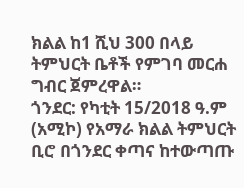ክልል ከ1 ሺህ 300 በላይ ትምህርት ቤቶች የምገባ መርሐ ግብር ጀምረዋል።
ጎንደር: የካቲት 15/2018 ዓ.ም (አሚኮ) የአማራ ክልል ትምህርት ቢሮ በጎንደር ቀጣና ከተውጣጡ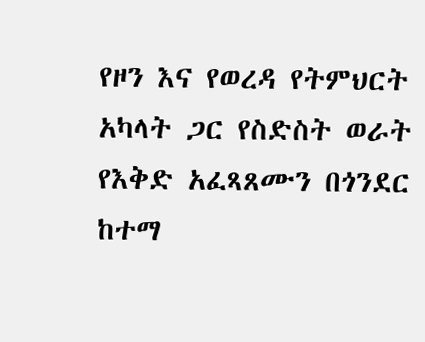የዞን እና የወረዳ የትምህርት አካላት ጋር የስድስት ወራት የእቅድ አፈጻጸሙን በጎንደር ከተማ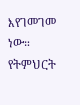እየገመገመ ነው።
የትምህርት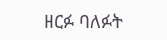ዘርፉ ባለፉት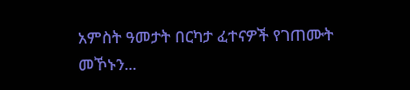አምስት ዓመታት በርካታ ፈተናዎች የገጠሙት መኾኑን...